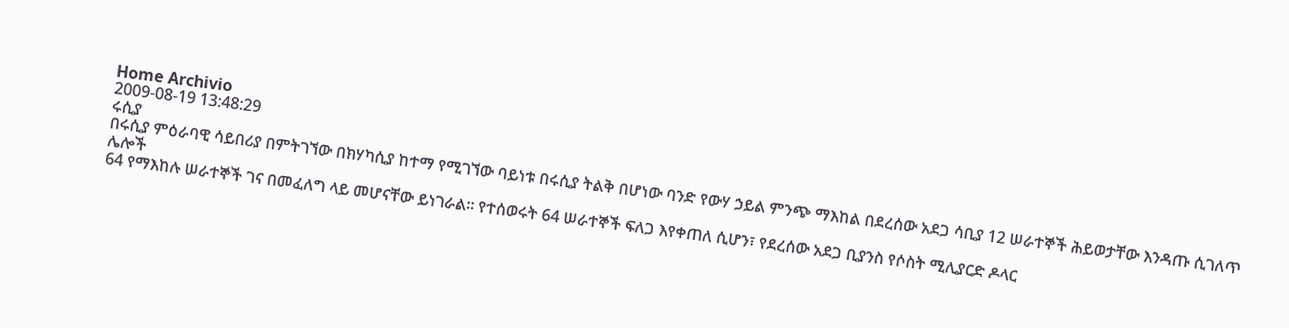Home Archivio
2009-08-19 13:48:29
ሩሲያ
በሩሲያ ምዕራባዊ ሳይበሪያ በምትገኘው በክሃካሲያ ከተማ የሚገኘው ባይነቱ በሩሲያ ትልቅ በሆነው ባንድ የውሃ ኃይል ምንጭ ማእከል በደረሰው አደጋ ሳቢያ 12 ሠራተኞች ሕይወታቸው እንዳጡ ሲገለጥ ሌሎች
64 የማእከሉ ሠራተኞች ገና በመፈለግ ላይ መሆናቸው ይነገራል። የተሰወሩት 64 ሠራተኞች ፍለጋ እየቀጠለ ሲሆን፣ የደረሰው አደጋ ቢያንስ የሶስት ሚሊያርድ ዶላር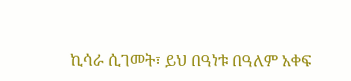ኪሳራ ሲገመት፣ ይህ በዓነቱ በዓለም አቀፍ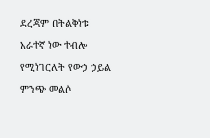ደረጃም በትልቅነቱ አራተኛ ነው ተብሎ የሚነገርለት የውኃ ኃይል ምንጭ መልሶ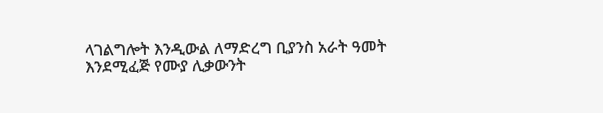ላገልግሎት እንዲውል ለማድረግ ቢያንስ አራት ዓመት እንደሚፈጅ የሙያ ሊቃውንት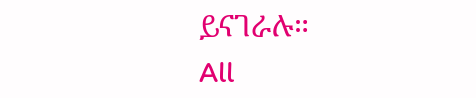ይናገራሉ።
All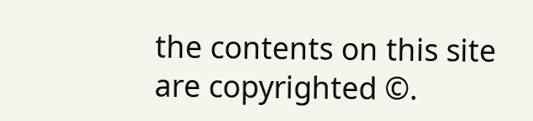the contents on this site are copyrighted ©.